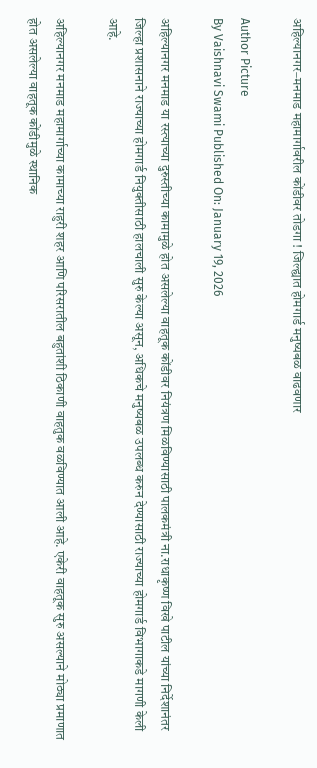अहिल्यानगर–मनमाड महामार्गावरील कोंडीवर तोडगा ! जिल्ह्यात होमगार्ड मनुष्यबळ वाढवणार

Author Picture
By Vaishnavi Swami Published On: January 19, 2026

अहिल्‍यानगर मनमाड या रस्‍त्‍याच्‍या दुरुस्‍तीच्‍या कामामुळे होत असलेल्‍या वाहतूक कोंडीवर नियंत्रण मिळविण्‍यासाठी पालकमंत्री ना.राधाकृष्‍ण विखे पाटील यांच्‍या निर्देशानंतर जिल्‍हा प्रशासनाने राज्‍याच्‍या होमगार्ड नियुक्‍तीसाठी हालचाली सुरु केल्‍या असून, अधिकचे मनुष्‍यबळ उपलब्‍ध करुन देण्‍यासाठी राज्‍याच्‍या होमगार्ड विभागाकडे मागणी केली आहे.

अहिल्‍यानगर मनमाड महामार्गाच्‍या कामाच्‍या राहुरी शहर आणि परिसरातील बहुतांशी ठिकाणी वाहतुक वळविण्‍यात आली आहे. एकेरी वाहतूक सुरु असल्‍याने मोठ्या प्रमाणात होत असलेल्‍या वाहतूक कोंडीमुळे स्‍थानिक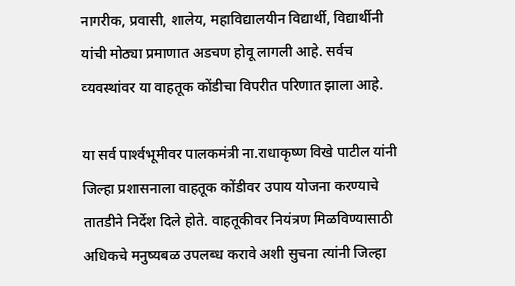नागरीक, प्रवासी, शालेय, महाविद्यालयीन विद्यार्थी, विद्यार्थीनी यांची मोठ्या प्रमाणात अडचण होवू लागली आहे. सर्वच व्‍यवस्‍थांवर या वाहतूक कोंडीचा विपरीत परिणात झाला आहे.

या सर्व पार्श्‍वभूमीवर पालकमंत्री ना.राधाकृष्‍ण विखे पाटील यांनी जिल्‍हा प्रशासनाला वाहतूक कोंडीवर उपाय योजना करण्‍याचे तातडीने निर्देश दिले होते. वाहतूकीवर नियंत्रण मिळविण्‍यासाठी अधिकचे मनुष्‍यबळ उपलब्‍ध करावे अशी सुचना त्‍यांनी जिल्‍हा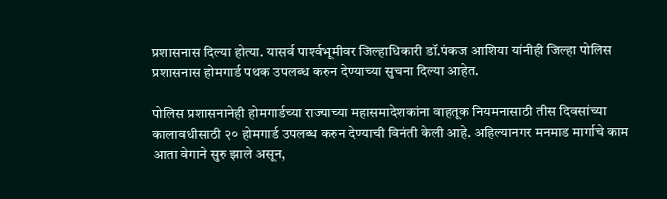प्रशासनास दिल्‍या होत्‍या. यासर्व पार्श्‍वभूमीवर जिल्‍हाधिकारी डॉ.पंकज आशिया यांनीही जिल्‍हा पोलिस प्रशासनास होमगार्ड पथक उपलब्‍ध करुन देण्‍याच्‍या सुचना दिल्‍या आहेत.

पोलिस प्रशासनानेही होमगार्डच्‍या राज्‍याच्‍या महासमादेशकांना वाहतूक नियमनासाठी तीस दिवसांच्‍या कालावधीसाठी २० होमगार्ड उपलब्ध करुन देण्‍याची विनंती केली आहे. अहिल्‍यानगर मनमाड मार्गाचे काम आता वेगाने सुरु झाले असून,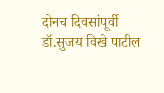दोनच दिवसांपूर्वी डॉ.सुजय विखे पाटील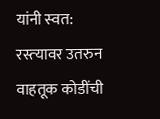यांनी स्‍वत: रस्‍त्‍यावर उतरुन वाहतूक कोडींची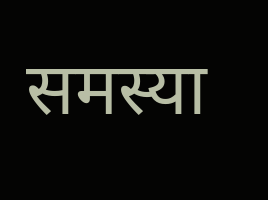समस्‍या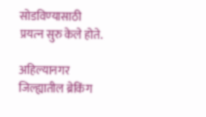सोडविण्‍यासाठी प्रयत्‍न सुरु केले होते.

अहिल्यानगर जिल्ह्यातील ब्रेकिंग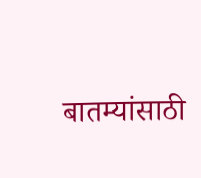बातम्यांसाठी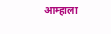आम्हाला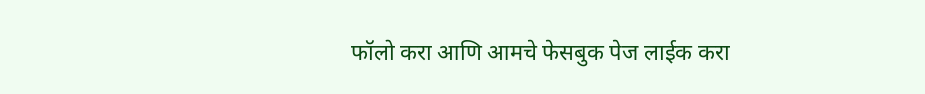फॉलो करा आणि आमचे फेसबुक पेज लाईक करा